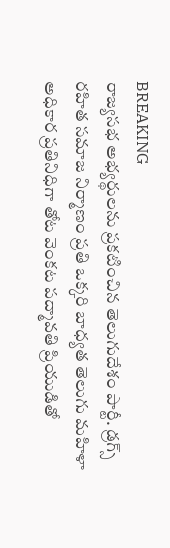BREAKING
రాజ్యసభ అభ్యర్థులను ప్రకటించిన తెలుగుదేశం పార్టీ. డ్రగ్స్ రహిత సమాజ నిర్మాణం ప్రతి ఒక్కరి బాధ్యత తెలుగు మహిళా అధికార ప్రతినిధిగా తోట వెంకట పద్మావతి ప్రియుడితో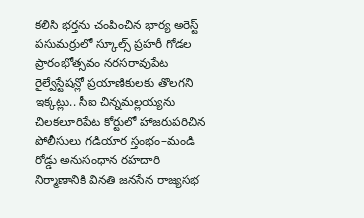కలిసి భర్తను చంపించిన భార్య అరెస్ట్ పసుమర్రులో స్కూల్స్ ప్రహరీ గోడల ప్రారంభోత్సవం నరసరావుపేట రైల్వేస్టేషన్లో ప్రయాణికులకు తొలగని ఇక్కట్లు.. సీఐ చిన్నమల్లయ్యను చిలకలూరిపేట కోర్టులో హాజరుపరిచిన పోలీసులు గడియార స్తంభం–మండి రోడ్డు అనుసంధాన రహదారి నిర్మాణానికి వినతి జనసేన రాజ్యసభ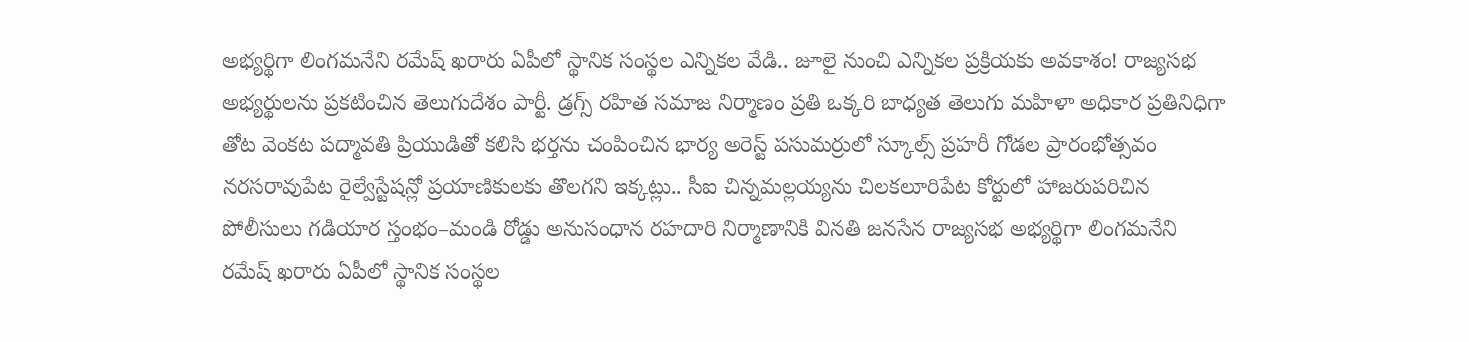అభ్యర్థిగా లింగమనేని రమేష్ ఖరారు ఏపీలో స్థానిక సంస్థల ఎన్నికల వేడి.. జూలై నుంచి ఎన్నికల ప్రక్రియకు అవకాశం! రాజ్యసభ అభ్యర్థులను ప్రకటించిన తెలుగుదేశం పార్టీ. డ్రగ్స్ రహిత సమాజ నిర్మాణం ప్రతి ఒక్కరి బాధ్యత తెలుగు మహిళా అధికార ప్రతినిధిగా తోట వెంకట పద్మావతి ప్రియుడితో కలిసి భర్తను చంపించిన భార్య అరెస్ట్ పసుమర్రులో స్కూల్స్ ప్రహరీ గోడల ప్రారంభోత్సవం నరసరావుపేట రైల్వేస్టేషన్లో ప్రయాణికులకు తొలగని ఇక్కట్లు.. సీఐ చిన్నమల్లయ్యను చిలకలూరిపేట కోర్టులో హాజరుపరిచిన పోలీసులు గడియార స్తంభం–మండి రోడ్డు అనుసంధాన రహదారి నిర్మాణానికి వినతి జనసేన రాజ్యసభ అభ్యర్థిగా లింగమనేని రమేష్ ఖరారు ఏపీలో స్థానిక సంస్థల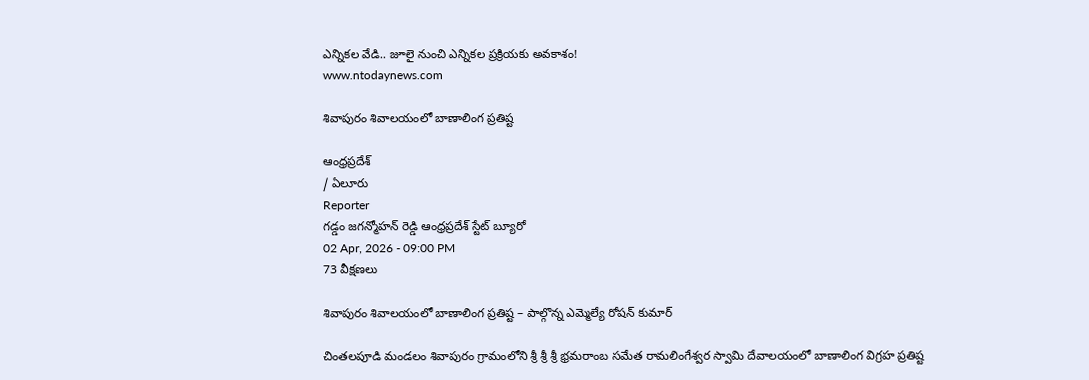ఎన్నికల వేడి.. జూలై నుంచి ఎన్నికల ప్రక్రియకు అవకాశం!
www.ntodaynews.com

శివాపురం శివాలయంలో బాణాలింగ ప్రతిష్ట

ఆంధ్రప్రదేశ్
/ ఏలూరు
Reporter
గడ్డం జగన్మోహన్ రెడ్డి ఆంధ్రప్రదేశ్ స్టేట్ బ్యూరో
02 Apr, 2026 - 09:00 PM
73 వీక్షణలు

శివాపురం శివాలయంలో బాణాలింగ ప్రతిష్ట – పాల్గొన్న ఎమ్మెల్యే రోషన్ కుమార్

చింతలపూడి మండలం శివాపురం గ్రామంలోని శ్రీ శ్రీ శ్రీ భ్రమరాంబ సమేత రామలింగేశ్వర స్వామి దేవాలయంలో బాణాలింగ విగ్రహ ప్రతిష్ట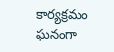కార్యక్రమం ఘనంగా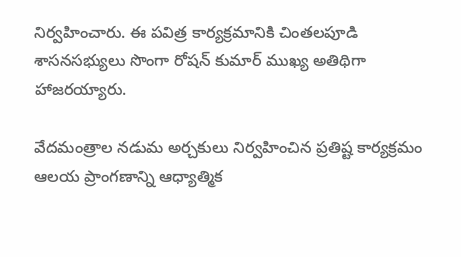నిర్వహించారు. ఈ పవిత్ర కార్యక్రమానికి చింతలపూడి శాసనసభ్యులు సొంగా రోషన్ కుమార్ ముఖ్య అతిథిగా హాజరయ్యారు.

వేదమంత్రాల నడుమ అర్చకులు నిర్వహించిన ప్రతిష్ట కార్యక్రమం ఆలయ ప్రాంగణాన్ని ఆధ్యాత్మిక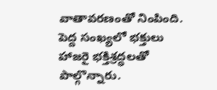వాతావరణంతో నింపింది. పెద్ద సంఖ్యలో భక్తులు హాజరై భక్తిశ్రద్ధలతో పాల్గొన్నారు.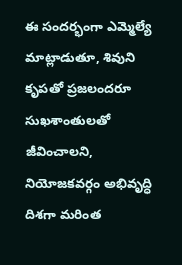ఈ సందర్భంగా ఎమ్మెల్యే మాట్లాడుతూ, శివుని కృపతో ప్రజలందరూ సుఖశాంతులతో జీవించాలని, నియోజకవర్గం అభివృద్ధి దిశగా మరింత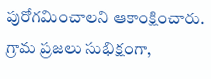పురోగమించాలని ఆకాంక్షించారు. గ్రామ ప్రజలు సుభిక్షంగా,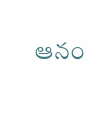ఆనం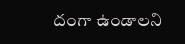దంగా ఉండాలని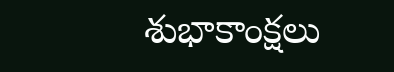శుభాకాంక్షలు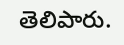తెలిపారు.